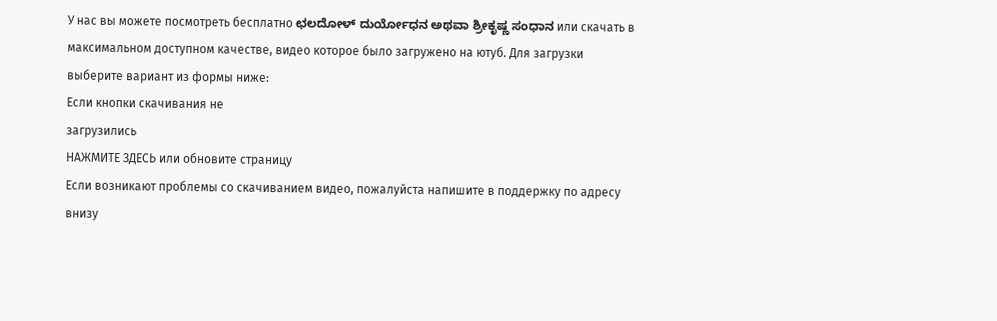У нас вы можете посмотреть бесплатно ಛಲದೋಳ್ ದುರ್ಯೋಧನ ಅಥವಾ ಶ್ರೀಕೃಷ್ಣ ಸಂಧಾನ или скачать в максимальном доступном качестве, видео которое было загружено на ютуб. Для загрузки выберите вариант из формы ниже:
Если кнопки скачивания не
загрузились
НАЖМИТЕ ЗДЕСЬ или обновите страницу
Если возникают проблемы со скачиванием видео, пожалуйста напишите в поддержку по адресу внизу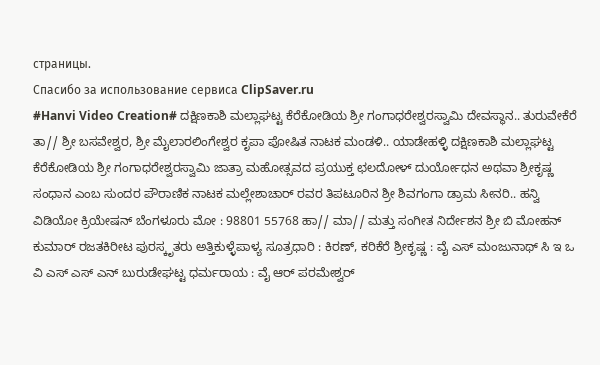страницы.
Спасибо за использование сервиса ClipSaver.ru
#Hanvi Video Creation# ದಕ್ಷಿಣಕಾಶಿ ಮಲ್ಲಾಘಟ್ಟ ಕೆರೆಕೋಡಿಯ ಶ್ರೀ ಗಂಗಾಧರೇಶ್ವರಸ್ವಾಮಿ ದೇವಸ್ಥಾನ.. ತುರುವೇಕೆರೆ ತಾ// ಶ್ರೀ ಬಸವೇಶ್ವರ, ಶ್ರೀ ಮೈಲಾರಲಿಂಗೇಶ್ವರ ಕೃಪಾ ಪೋಷಿತ ನಾಟಕ ಮಂಡಳಿ.. ಯಾಡೇಹಳ್ಳಿ ದಕ್ಷಿಣಕಾಶಿ ಮಲ್ಲಾಘಟ್ಟ ಕೆರೆಕೋಡಿಯ ಶ್ರೀ ಗಂಗಾಧರೇಶ್ವರಸ್ವಾಮಿ ಜಾತ್ರಾ ಮಹೋತ್ಸವದ ಪ್ರಯುಕ್ತ ಛಲದೋಳ್ ದುರ್ಯೋಧನ ಅಥವಾ ಶ್ರೀಕೃಷ್ಣ ಸಂಧಾನ ಎಂಬ ಸುಂದರ ಪೌರಾಣಿಕ ನಾಟಕ ಮಲ್ಲೇಶಾಚಾರ್ ರವರ ತಿಪಟೂರಿನ ಶ್ರೀ ಶಿವಗಂಗಾ ಡ್ರಾಮ ಸೀನರಿ.. ಹನ್ವಿ ವಿಡಿಯೋ ಕ್ರಿಯೇಷನ್ ಬೆಂಗಳೂರು ಮೋ : 98801 55768 ಹಾ// ಮಾ// ಮತ್ತು ಸಂಗೀತ ನಿರ್ದೇಶನ ಶ್ರೀ ಬಿ ಮೋಹನ್ ಕುಮಾರ್ ರಜತಕಿರೀಟ ಪುರಸ್ಕೃತರು ಅತ್ತಿಕುಳ್ಳೆಪಾಳ್ಯ ಸೂತ್ರಧಾರಿ : ಕಿರಣ್, ಕರಿಕೆರೆ ಶ್ರೀಕೃಷ್ಣ : ವೈ ಎಸ್ ಮಂಜುನಾಥ್ ಸಿ ಇ ಒ ವಿ ಎಸ್ ಎಸ್ ಎನ್ ಬುರುಡೇಘಟ್ಟ ಧರ್ಮರಾಯ : ವೈ ಆರ್ ಪರಮೇಶ್ವರ್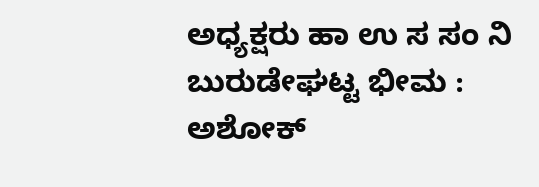ಅಧ್ಯಕ್ಷರು ಹಾ ಉ ಸ ಸಂ ನಿ ಬುರುಡೇಘಟ್ಟ ಭೀಮ : ಅಶೋಕ್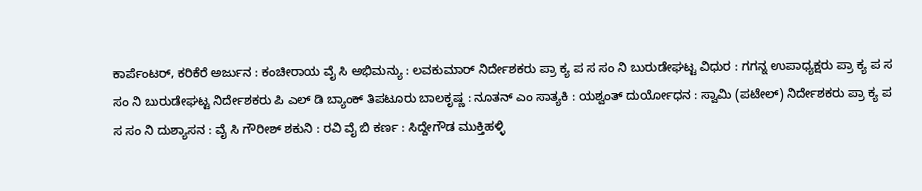ಕಾರ್ಪೆಂಟರ್, ಕರಿಕೆರೆ ಅರ್ಜುನ : ಕಂಚೀರಾಯ ವೈ ಸಿ ಅಭಿಮನ್ಯು : ಲವಕುಮಾರ್ ನಿರ್ದೇಶಕರು ಪ್ರಾ ಕ್ಯ ಪ ಸ ಸಂ ನಿ ಬುರುಡೇಘಟ್ಟ ವಿಧುರ : ಗಗನ್ನ ಉಪಾಧ್ಯಕ್ಷರು ಪ್ರಾ ಕ್ಯ ಪ ಸ ಸಂ ನಿ ಬುರುಡೇಘಟ್ಟ ನಿರ್ದೇಶಕರು ಪಿ ಎಲ್ ಡಿ ಬ್ಯಾಂಕ್ ತಿಪಟೂರು ಬಾಲಕೃಷ್ಣ : ನೂತನ್ ಎಂ ಸಾತ್ಯಕಿ : ಯಶ್ವಂತ್ ದುರ್ಯೋಧನ : ಸ್ವಾಮಿ (ಪಟೇಲ್) ನಿರ್ದೇಶಕರು ಪ್ರಾ ಕ್ಯ ಪ ಸ ಸಂ ನಿ ದುಶ್ಯಾಸನ : ವೈ ಸಿ ಗೌರೀಶ್ ಶಕುನಿ : ರವಿ ವೈ ಬಿ ಕರ್ಣ : ಸಿದ್ದೇಗೌಡ ಮುಕ್ತಿಹಳ್ಳಿ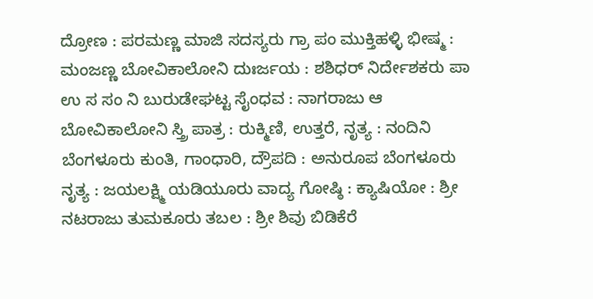ದ್ರೋಣ : ಪರಮಣ್ಣ ಮಾಜಿ ಸದಸ್ಯರು ಗ್ರಾ ಪಂ ಮುಕ್ತಿಹಳ್ಳಿ ಭೀಷ್ಮ : ಮಂಜಣ್ಣ ಬೋವಿಕಾಲೋನಿ ದುಃರ್ಜಯ : ಶಶಿಧರ್ ನಿರ್ದೇಶಕರು ಪಾ ಉ ಸ ಸಂ ನಿ ಬುರುಡೇಘಟ್ಟ ಸೈಂಧವ : ನಾಗರಾಜು ಆ ಬೋವಿಕಾಲೋನಿ ಸ್ತ್ರಿ ಪಾತ್ರ : ರುಕ್ಮಿಣಿ, ಉತ್ತರೆ, ನೃತ್ಯ : ನಂದಿನಿ ಬೆಂಗಳೂರು ಕುಂತಿ, ಗಾಂಧಾರಿ, ದ್ರೌಪದಿ : ಅನುರೂಪ ಬೆಂಗಳೂರು ನೃತ್ಯ : ಜಯಲಕ್ಷ್ಮಿ ಯಡಿಯೂರು ವಾದ್ಯ ಗೋಷ್ಠಿ : ಕ್ಯಾಷಿಯೋ : ಶ್ರೀ ನಟರಾಜು ತುಮಕೂರು ತಬಲ : ಶ್ರೀ ಶಿವು ಬಿಡಿಕೆರೆ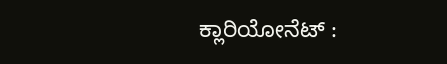ಕ್ಲಾರಿಯೋನೆಟ್ :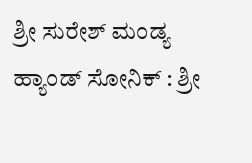ಶ್ರೀ ಸುರೇಶ್ ಮಂಡ್ಯ ಹ್ಯಾಂಡ್ ಸೋನಿಕ್ : ಶ್ರೀ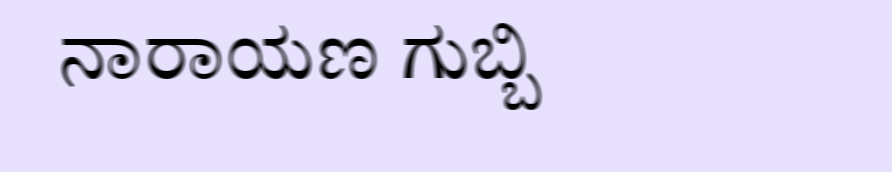ನಾರಾಯಣ ಗುಬ್ಬಿ